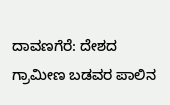ದಾವಣಗೆರೆ: ದೇಶದ ಗ್ರಾಮೀಣ ಬಡವರ ಪಾಲಿನ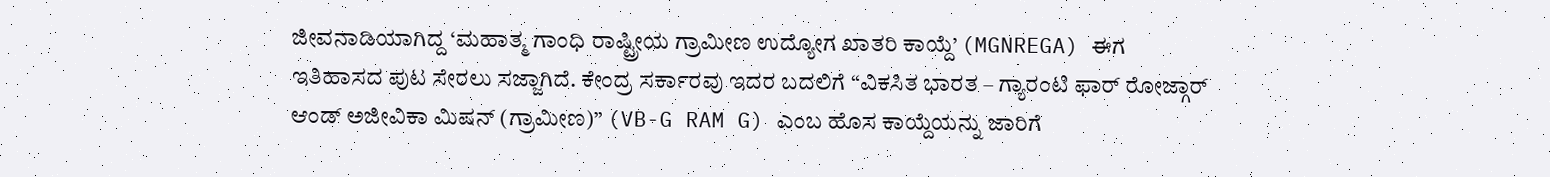ಜೀವನಾಡಿಯಾಗಿದ್ದ ‘ಮಹಾತ್ಮ ಗಾಂಧಿ ರಾಷ್ಟ್ರೀಯ ಗ್ರಾಮೀಣ ಉದ್ಯೋಗ ಖಾತರಿ ಕಾಯ್ದೆ’ (MGNREGA) ಈಗ ಇತಿಹಾಸದ ಪುಟ ಸೇರಲು ಸಜ್ಜಾಗಿದೆ. ಕೇಂದ್ರ ಸರ್ಕಾರವು ಇದರ ಬದಲಿಗೆ “ವಿಕಸಿತ ಭಾರತ – ಗ್ಯಾರಂಟಿ ಫಾರ್ ರೋಜ್ಗಾರ್ ಆಂಡ್ ಅಜೀವಿಕಾ ಮಿಷನ್ (ಗ್ರಾಮೀಣ)” (VB-G RAM G) ಎಂಬ ಹೊಸ ಕಾಯ್ದೆಯನ್ನು ಜಾರಿಗೆ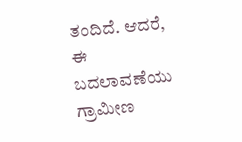ತಂದಿದೆ. ಆದರೆ, ಈ ಬದಲಾವಣೆಯು ಗ್ರಾಮೀಣ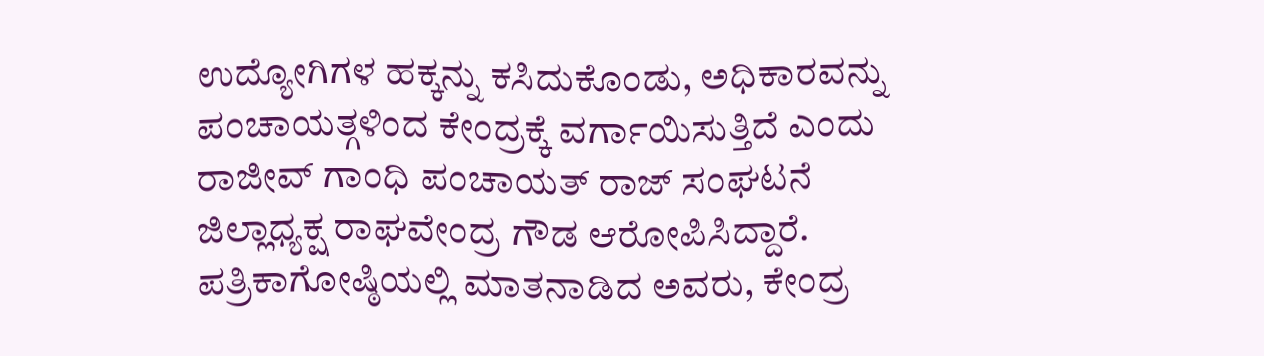ಉದ್ಯೋಗಿಗಳ ಹಕ್ಕನ್ನು ಕಸಿದುಕೊಂಡು, ಅಧಿಕಾರವನ್ನು ಪಂಚಾಯತ್ಗಳಿಂದ ಕೇಂದ್ರಕ್ಕೆ ವರ್ಗಾಯಿಸುತ್ತಿದೆ ಎಂದು ರಾಜೀವ್ ಗಾಂಧಿ ಪಂಚಾಯತ್ ರಾಜ್ ಸಂಘಟನೆ ಜಿಲ್ಲಾಧ್ಯಕ್ಷ ರಾಘವೇಂದ್ರ ಗೌಡ ಆರೋಪಿಸಿದ್ದಾರೆ.
ಪತ್ರಿಕಾಗೋಷ್ಠಿಯಲ್ಲಿ ಮಾತನಾಡಿದ ಅವರು, ಕೇಂದ್ರ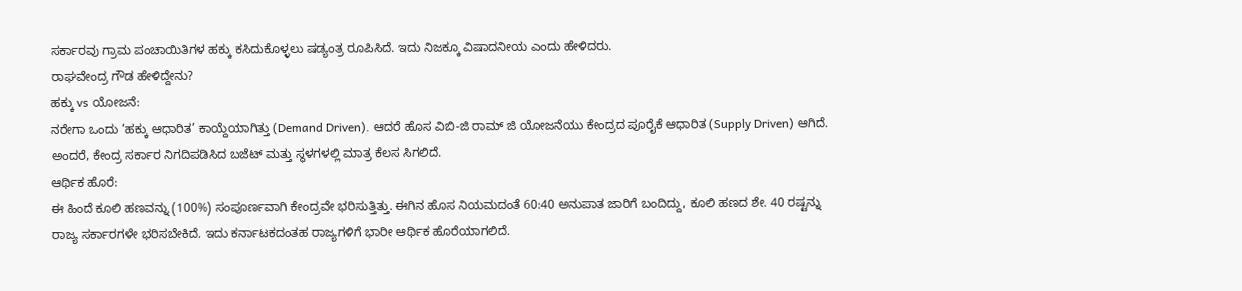ಸರ್ಕಾರವು ಗ್ರಾಮ ಪಂಚಾಯಿತಿಗಳ ಹಕ್ಕು ಕಸಿದುಕೊಳ್ಳಲು ಷಡ್ಯಂತ್ರ ರೂಪಿಸಿದೆ. ಇದು ನಿಜಕ್ಕೂ ವಿಷಾದನೀಯ ಎಂದು ಹೇಳಿದರು.
ರಾಘವೇಂದ್ರ ಗೌಡ ಹೇಳಿದ್ದೇನು?
ಹಕ್ಕು vs ಯೋಜನೆ:
ನರೇಗಾ ಒಂದು ‘ಹಕ್ಕು ಆಧಾರಿತ’ ಕಾಯ್ದೆಯಾಗಿತ್ತು (Demand Driven). ಆದರೆ ಹೊಸ ವಿಬಿ-ಜಿ ರಾಮ್ ಜಿ ಯೋಜನೆಯು ಕೇಂದ್ರದ ಪೂರೈಕೆ ಆಧಾರಿತ (Supply Driven) ಆಗಿದೆ. ಅಂದರೆ, ಕೇಂದ್ರ ಸರ್ಕಾರ ನಿಗದಿಪಡಿಸಿದ ಬಜೆಟ್ ಮತ್ತು ಸ್ಥಳಗಳಲ್ಲಿ ಮಾತ್ರ ಕೆಲಸ ಸಿಗಲಿದೆ.
ಆರ್ಥಿಕ ಹೊರೆ:
ಈ ಹಿಂದೆ ಕೂಲಿ ಹಣವನ್ನು (100%) ಸಂಪೂರ್ಣವಾಗಿ ಕೇಂದ್ರವೇ ಭರಿಸುತ್ತಿತ್ತು. ಈಗಿನ ಹೊಸ ನಿಯಮದಂತೆ 60:40 ಅನುಪಾತ ಜಾರಿಗೆ ಬಂದಿದ್ದು, ಕೂಲಿ ಹಣದ ಶೇ. 40 ರಷ್ಟನ್ನು ರಾಜ್ಯ ಸರ್ಕಾರಗಳೇ ಭರಿಸಬೇಕಿದೆ. ಇದು ಕರ್ನಾಟಕದಂತಹ ರಾಜ್ಯಗಳಿಗೆ ಭಾರೀ ಆರ್ಥಿಕ ಹೊರೆಯಾಗಲಿದೆ.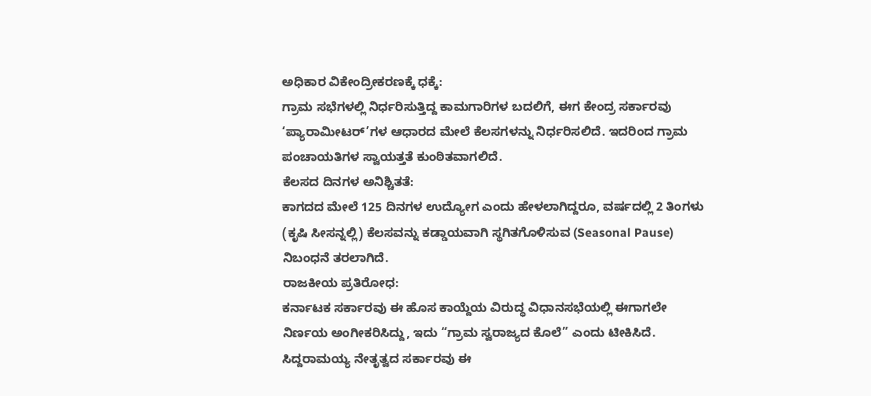ಅಧಿಕಾರ ವಿಕೇಂದ್ರೀಕರಣಕ್ಕೆ ಧಕ್ಕೆ:
ಗ್ರಾಮ ಸಭೆಗಳಲ್ಲಿ ನಿರ್ಧರಿಸುತ್ತಿದ್ದ ಕಾಮಗಾರಿಗಳ ಬದಲಿಗೆ, ಈಗ ಕೇಂದ್ರ ಸರ್ಕಾರವು ‘ಪ್ಯಾರಾಮೀಟರ್’ಗಳ ಆಧಾರದ ಮೇಲೆ ಕೆಲಸಗಳನ್ನು ನಿರ್ಧರಿಸಲಿದೆ. ಇದರಿಂದ ಗ್ರಾಮ ಪಂಚಾಯತಿಗಳ ಸ್ವಾಯತ್ತತೆ ಕುಂಠಿತವಾಗಲಿದೆ.
ಕೆಲಸದ ದಿನಗಳ ಅನಿಶ್ಚಿತತೆ:
ಕಾಗದದ ಮೇಲೆ 125 ದಿನಗಳ ಉದ್ಯೋಗ ಎಂದು ಹೇಳಲಾಗಿದ್ದರೂ, ವರ್ಷದಲ್ಲಿ 2 ತಿಂಗಳು (ಕೃಷಿ ಸೀಸನ್ನಲ್ಲಿ) ಕೆಲಸವನ್ನು ಕಡ್ಡಾಯವಾಗಿ ಸ್ಥಗಿತಗೊಳಿಸುವ (Seasonal Pause) ನಿಬಂಧನೆ ತರಲಾಗಿದೆ.
ರಾಜಕೀಯ ಪ್ರತಿರೋಧ:
ಕರ್ನಾಟಕ ಸರ್ಕಾರವು ಈ ಹೊಸ ಕಾಯ್ದೆಯ ವಿರುದ್ಧ ವಿಧಾನಸಭೆಯಲ್ಲಿ ಈಗಾಗಲೇ ನಿರ್ಣಯ ಅಂಗೀಕರಿಸಿದ್ದು, ಇದು “ಗ್ರಾಮ ಸ್ವರಾಜ್ಯದ ಕೊಲೆ” ಎಂದು ಟೀಕಿಸಿದೆ. ಸಿದ್ದರಾಮಯ್ಯ ನೇತೃತ್ವದ ಸರ್ಕಾರವು ಈ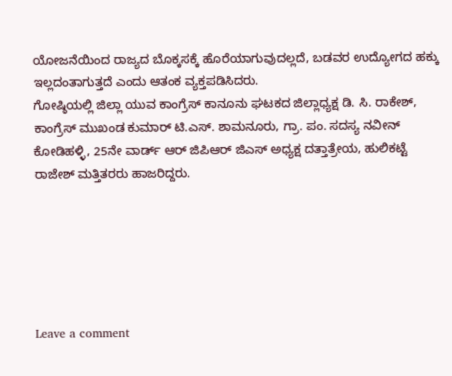ಯೋಜನೆಯಿಂದ ರಾಜ್ಯದ ಬೊಕ್ಕಸಕ್ಕೆ ಹೊರೆಯಾಗುವುದಲ್ಲದೆ, ಬಡವರ ಉದ್ಯೋಗದ ಹಕ್ಕು ಇಲ್ಲದಂತಾಗುತ್ತದೆ ಎಂದು ಆತಂಕ ವ್ಯಕ್ತಪಡಿಸಿದರು.
ಗೋಷ್ಠಿಯಲ್ಲಿ ಜಿಲ್ಲಾ ಯುವ ಕಾಂಗ್ರೆಸ್ ಕಾನೂನು ಘಟಕದ ಜಿಲ್ಲಾಧ್ಯಕ್ಷ ಡಿ. ಸಿ. ರಾಕೇಶ್, ಕಾಂಗ್ರೆಸ್ ಮುಖಂಡ ಕುಮಾರ್ ಟಿ.ಎಸ್. ಶಾಮನೂರು, ಗ್ರಾ. ಪಂ. ಸದಸ್ಯ ನವೀನ್ ಕೋಡಿಹಳ್ಳಿ, 25ನೇ ವಾರ್ಡ್ ಆರ್ ಜಿಪಿಆರ್ ಜಿಎಸ್ ಅಧ್ಯಕ್ಷ ದತ್ತಾತ್ರೇಯ, ಹುಲಿಕಟ್ಟೆ ರಾಜೇಶ್ ಮತ್ತಿತರರು ಹಾಜರಿದ್ದರು.






Leave a comment